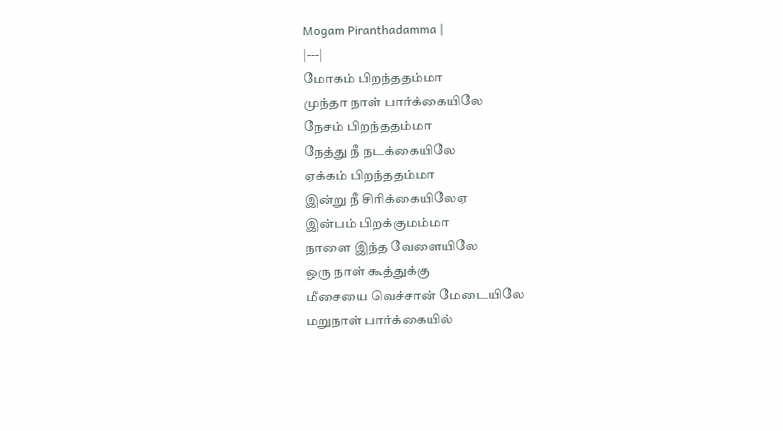Mogam Piranthadamma |
|---|
மோகம் பிறந்ததம்மா
முந்தா நாள் பார்க்கையிலே
நேசம் பிறந்ததம்மா
நேத்து நீ நடக்கையிலே
ஏக்கம் பிறந்ததம்மா
இன்று நீ சிரிக்கையிலேஏ
இன்பம் பிறக்குமம்மா
நாளை இந்த வேளையிலே
ஒரு நாள் கூத்துக்கு
மீசையை வெச்சான் மேடையிலே
மறுநாள் பார்க்கையில்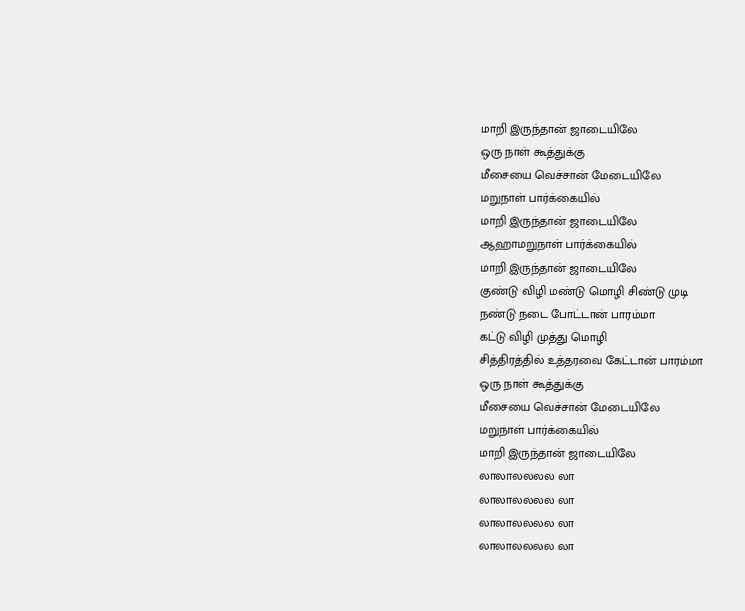மாறி இருந்தான் ஜாடையிலே
ஒரு நாள் கூத்துக்கு
மீசையை வெச்சான் மேடையிலே
மறுநாள் பார்க்கையில்
மாறி இருந்தான் ஜாடையிலே
ஆஹாமறுநாள் பார்க்கையில்
மாறி இருந்தான் ஜாடையிலே
குண்டு விழி மண்டு மொழி சிண்டு முடி
நண்டு நடை போட்டான் பாரம்மா
கட்டு விழி முத்து மொழி
சித்திரத்தில் உத்தரவை கேட்டான் பாரம்மா
ஒரு நாள் கூத்துக்கு
மீசையை வெச்சான் மேடையிலே
மறுநாள் பார்க்கையில்
மாறி இருந்தான் ஜாடையிலே
லாலாலலலல லா
லாலாலலலல லா
லாலாலலலல லா
லாலாலலலல லா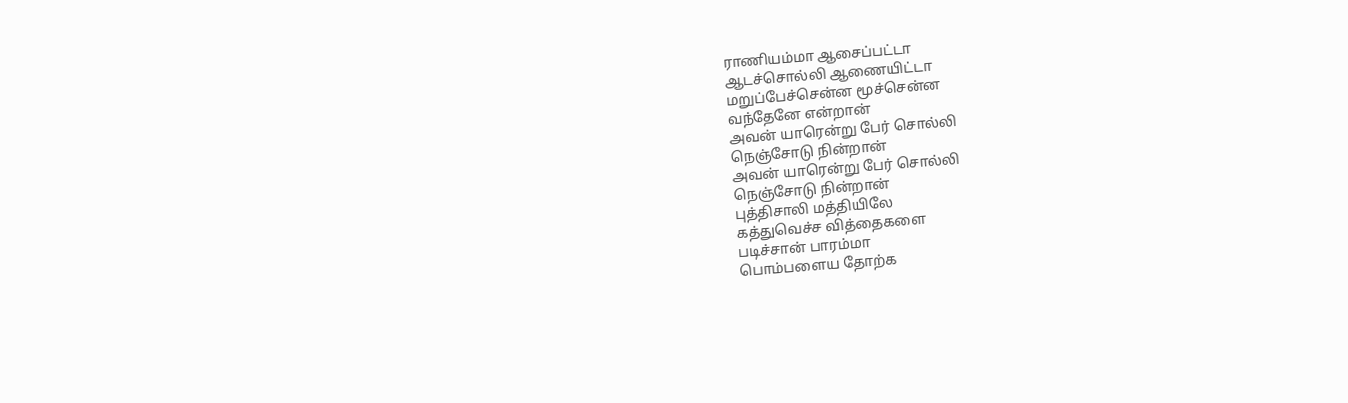ராணியம்மா ஆசைப்பட்டா
ஆடச்சொல்லி ஆணையிட்டா
மறுப்பேச்சென்ன மூச்சென்ன
வந்தேனே என்றான்
அவன் யாரென்று பேர் சொல்லி
நெஞ்சோடு நின்றான்
அவன் யாரென்று பேர் சொல்லி
நெஞ்சோடு நின்றான்
புத்திசாலி மத்தியிலே
கத்துவெச்ச வித்தைகளை
படிச்சான் பாரம்மா
பொம்பளைய தோற்க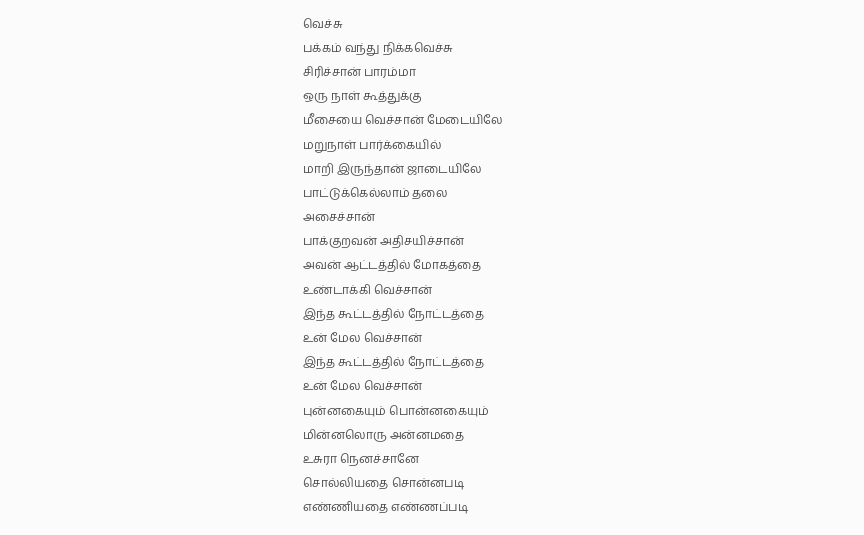வெச்சு
பக்கம் வந்து நிக்கவெச்சு
சிரிச்சான் பாரம்மா
ஒரு நாள் கூத்துக்கு
மீசையை வெச்சான் மேடையிலே
மறுநாள் பார்க்கையில்
மாறி இருந்தான் ஜாடையிலே
பாட்டுக்கெல்லாம் தலை
அசைச்சான்
பாக்குறவன் அதிசயிச்சான்
அவன் ஆட்டத்தில் மோகத்தை
உண்டாக்கி வெச்சான்
இந்த கூட்டத்தில் நோட்டத்தை
உன் மேல வெச்சான்
இந்த கூட்டத்தில் நோட்டத்தை
உன் மேல வெச்சான்
புன்னகையும் பொன்னகையும்
மின்னலொரு அன்னமதை
உசுரா நெனச்சானே
சொல்லியதை சொன்னபடி
எண்ணியதை எண்ணப்படி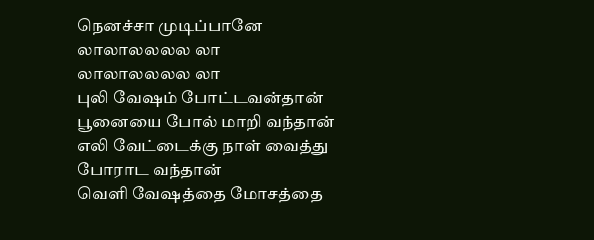நெனச்சா முடிப்பானே
லாலாலலலல லா
லாலாலலலல லா
புலி வேஷம் போட்டவன்தான்
பூனையை போல் மாறி வந்தான்
எலி வேட்டைக்கு நாள் வைத்து
போராட வந்தான்
வெளி வேஷத்தை மோசத்தை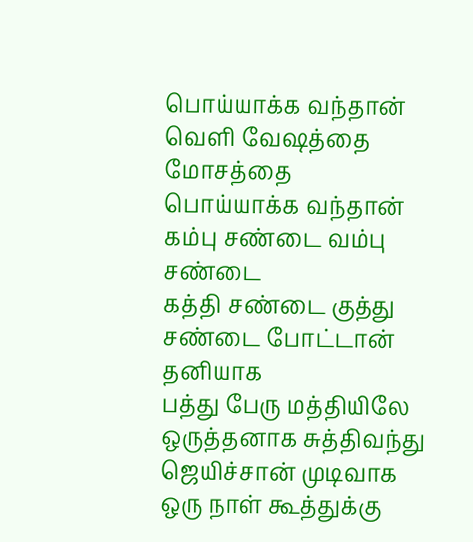பொய்யாக்க வந்தான்
வெளி வேஷத்தை மோசத்தை
பொய்யாக்க வந்தான்
கம்பு சண்டை வம்பு சண்டை
கத்தி சண்டை குத்து சண்டை போட்டான்
தனியாக
பத்து பேரு மத்தியிலே
ஒருத்தனாக சுத்திவந்து
ஜெயிச்சான் முடிவாக
ஒரு நாள் கூத்துக்கு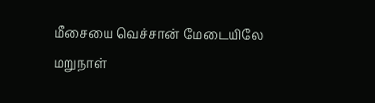மீசையை வெச்சான் மேடையிலே
மறுநாள்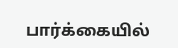பார்க்கையில்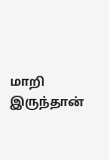மாறி இருந்தான்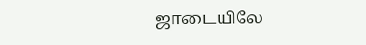ஜாடையிலே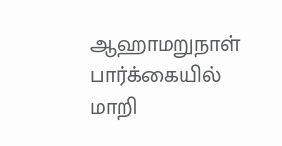ஆஹாமறுநாள் பார்க்கையில்
மாறி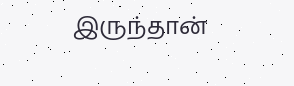இருந்தான்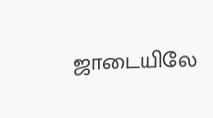ஜாடையிலே